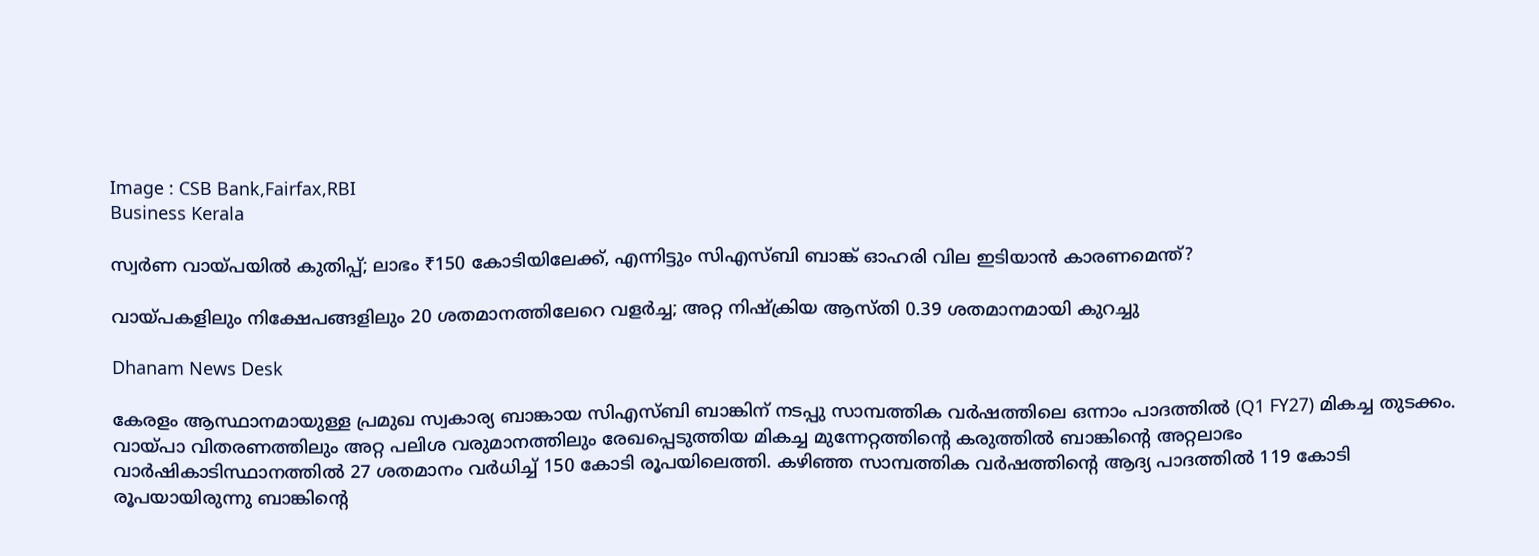Image : CSB Bank,Fairfax,RBI
Business Kerala

സ്വര്‍ണ വായ്പയില്‍ കുതിപ്പ്; ലാഭം ₹150 കോടിയിലേക്ക്, എന്നിട്ടും സിഎസ്ബി ബാങ്ക് ഓഹരി വില ഇടിയാന്‍ കാരണമെന്ത്?

വായ്പകളിലും നിക്ഷേപങ്ങളിലും 20 ശതമാനത്തിലേറെ വളര്‍ച്ച; അറ്റ നിഷ്‌ക്രിയ ആസ്തി 0.39 ശതമാനമായി കുറച്ചു

Dhanam News Desk

കേരളം ആസ്ഥാനമായുള്ള പ്രമുഖ സ്വകാര്യ ബാങ്കായ സിഎസ്ബി ബാങ്കിന് നടപ്പു സാമ്പത്തിക വര്‍ഷത്തിലെ ഒന്നാം പാദത്തില്‍ (Q1 FY27) മികച്ച തുടക്കം. വായ്പാ വിതരണത്തിലും അറ്റ പലിശ വരുമാനത്തിലും രേഖപ്പെടുത്തിയ മികച്ച മുന്നേറ്റത്തിന്റെ കരുത്തില്‍ ബാങ്കിന്റെ അറ്റലാഭം വാര്‍ഷികാടിസ്ഥാനത്തില്‍ 27 ശതമാനം വര്‍ധിച്ച് 150 കോടി രൂപയിലെത്തി. കഴിഞ്ഞ സാമ്പത്തിക വര്‍ഷത്തിന്റെ ആദ്യ പാദത്തില്‍ 119 കോടി രൂപയായിരുന്നു ബാങ്കിന്റെ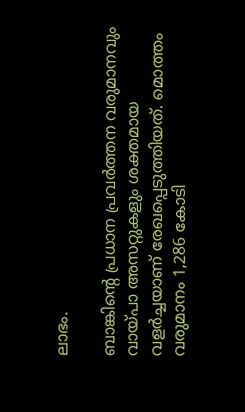ലാഭം.

ബാങ്കിന്റെ പ്രധാന പ്രവര്‍ത്തന വരുമാനവും വായ്പാ അസറ്റുകളും ശക്തമായ വളര്‍ച്ചയാണ് രേഖപ്പെടുത്തിയത്. മൊത്തം വരുമാനം 1,286 കോടി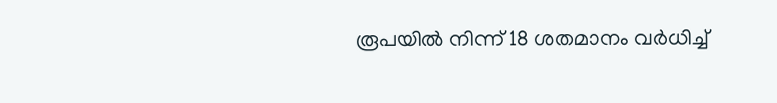രൂപയില്‍ നിന്ന് 18 ശതമാനം വര്‍ധിച്ച്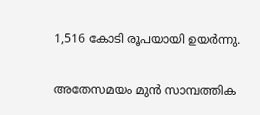1,516 കോടി രൂപയായി ഉയര്‍ന്നു.

അതേസമയം മുന്‍ സാമ്പത്തിക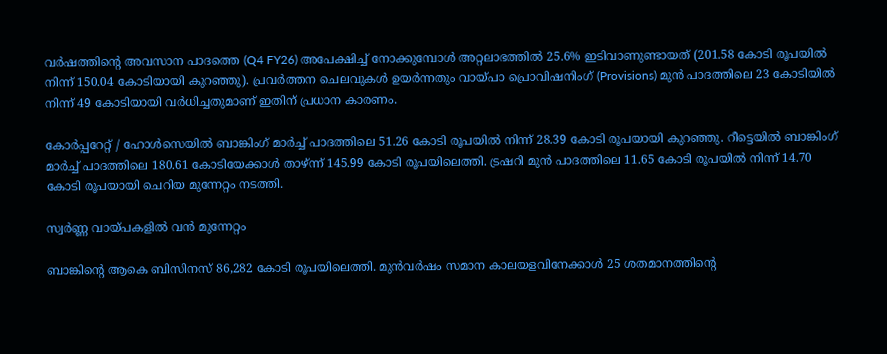വര്‍ഷത്തിന്റെ അവസാന പാദത്തെ (Q4 FY26) അപേക്ഷിച്ച് നോക്കുമ്പോള്‍ അറ്റലാഭത്തില്‍ 25.6% ഇടിവാണുണ്ടായത് (201.58 കോടി രൂപയില്‍ നിന്ന് 150.04 കോടിയായി കുറഞ്ഞു). പ്രവര്‍ത്തന ചെലവുകള്‍ ഉയര്‍ന്നതും വായ്പാ പ്രൊവിഷനിംഗ് (Provisions) മുന്‍ പാദത്തിലെ 23 കോടിയില്‍ നിന്ന് 49 കോടിയായി വര്‍ധിച്ചതുമാണ് ഇതിന് പ്രധാന കാരണം.

കോര്‍പ്പറേറ്റ് / ഹോള്‍സെയില്‍ ബാങ്കിംഗ് മാര്‍ച്ച് പാദത്തിലെ 51.26 കോടി രൂപയില്‍ നിന്ന് 28.39 കോടി രൂപയായി കുറഞ്ഞു. റീട്ടെയില്‍ ബാങ്കിംഗ് മാര്‍ച്ച് പാദത്തിലെ 180.61 കോടിയേക്കാള്‍ താഴ്ന്ന് 145.99 കോടി രൂപയിലെത്തി. ട്രഷറി മുന്‍ പാദത്തിലെ 11.65 കോടി രൂപയില്‍ നിന്ന് 14.70 കോടി രൂപയായി ചെറിയ മുന്നേറ്റം നടത്തി.

സ്വര്‍ണ്ണ വായ്പകളില്‍ വന്‍ മുന്നേറ്റം

ബാങ്കിന്റെ ആകെ ബിസിനസ് 86,282 കോടി രൂപയിലെത്തി. മുന്‍വര്‍ഷം സമാന കാലയളവിനേക്കാള്‍ 25 ശതമാനത്തിന്റെ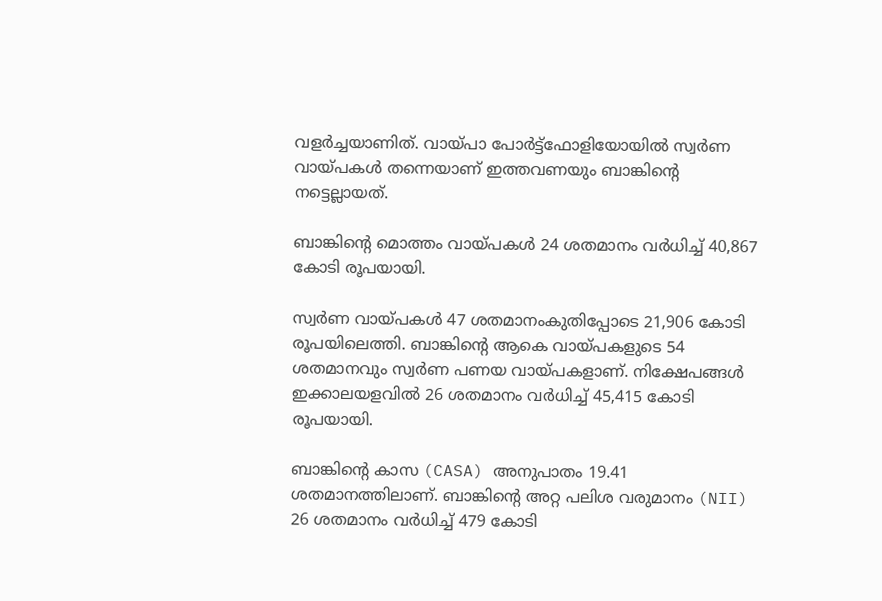വളര്‍ച്ചയാണിത്. വായ്പാ പോര്‍ട്ട്‌ഫോളിയോയില്‍ സ്വര്‍ണ വായ്പകള്‍ തന്നെയാണ് ഇത്തവണയും ബാങ്കിന്റെ നട്ടെല്ലായത്.

ബാങ്കിന്റെ മൊത്തം വായ്പകള്‍ 24 ശതമാനം വര്‍ധിച്ച് 40,867 കോടി രൂപയായി.

സ്വര്‍ണ വായ്പകള്‍ 47 ശതമാനംകുതിപ്പോടെ 21,906 കോടി രൂപയിലെത്തി. ബാങ്കിന്റെ ആകെ വായ്പകളുടെ 54 ശതമാനവും സ്വര്‍ണ പണയ വായ്പകളാണ്. നിക്ഷേപങ്ങള്‍ ഇക്കാലയളവില്‍ 26 ശതമാനം വര്‍ധിച്ച് 45,415 കോടി രൂപയായി.

ബാങ്കിന്റെ കാസ (CASA) അനുപാതം 19.41 ശതമാനത്തിലാണ്. ബാങ്കിന്റെ അറ്റ പലിശ വരുമാനം (NII) 26 ശതമാനം വര്‍ധിച്ച് 479 കോടി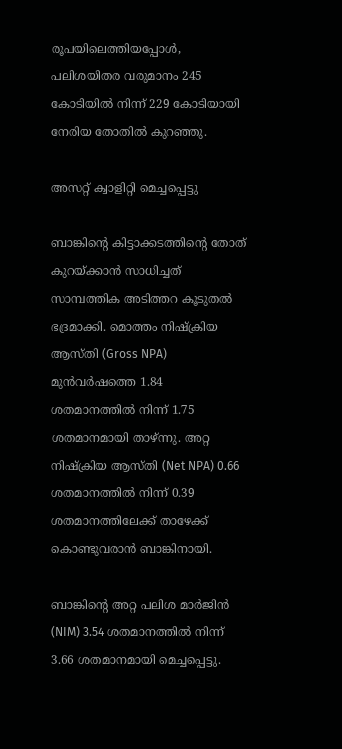രൂപയിലെത്തിയപ്പോള്‍, പലിശയിതര വരുമാനം 245 കോടിയില്‍ നിന്ന് 229 കോടിയായി നേരിയ തോതില്‍ കുറഞ്ഞു.

അസറ്റ് ക്വാളിറ്റി മെച്ചപ്പെട്ടു

ബാങ്കിന്റെ കിട്ടാക്കടത്തിന്റെ തോത് കുറയ്ക്കാന്‍ സാധിച്ചത് സാമ്പത്തിക അടിത്തറ കൂടുതല്‍ ഭദ്രമാക്കി. മൊത്തം നിഷ്‌ക്രിയ ആസ്തി (Gross NPA) മുന്‍വര്‍ഷത്തെ 1.84 ശതമാനത്തില്‍ നിന്ന് 1.75 ശതമാനമായി താഴ്ന്നു. അറ്റ നിഷ്‌ക്രിയ ആസ്തി (Net NPA) 0.66 ശതമാനത്തില്‍ നിന്ന് 0.39 ശതമാനത്തിലേക്ക് താഴേക്ക് കൊണ്ടുവരാന്‍ ബാങ്കിനായി.

ബാങ്കിന്റെ അറ്റ പലിശ മാര്‍ജിന്‍ (NIM) 3.54 ശതമാനത്തില്‍ നിന്ന് 3.66 ശതമാനമായി മെച്ചപ്പെട്ടു.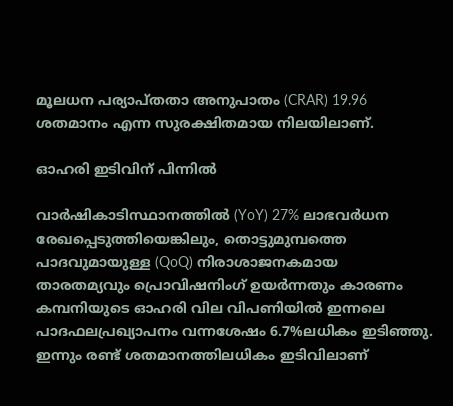മൂലധന പര്യാപ്തതാ അനുപാതം (CRAR) 19.96 ശതമാനം എന്ന സുരക്ഷിതമായ നിലയിലാണ്.

ഓഹരി ഇടിവിന് പിന്നില്‍

വാര്‍ഷികാടിസ്ഥാനത്തില്‍ (YoY) 27% ലാഭവര്‍ധന രേഖപ്പെടുത്തിയെങ്കിലും, തൊട്ടുമുമ്പത്തെ പാദവുമായുള്ള (QoQ) നിരാശാജനകമായ താരതമ്യവും പ്രൊവിഷനിംഗ് ഉയര്‍ന്നതും കാരണം കമ്പനിയുടെ ഓഹരി വില വിപണിയില്‍ ഇന്നലെ പാദഫലപ്രഖ്യാപനം വന്നശേഷം 6.7%ലധികം ഇടിഞ്ഞു. ഇന്നും രണ്ട് ശതമാനത്തിലധികം ഇടിവിലാണ്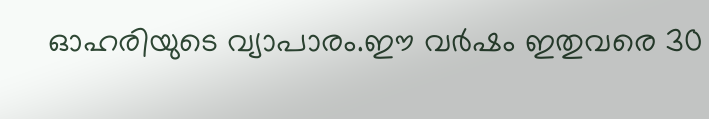ഓഹരിയുടെ വ്യാപാരം.ഈ വര്‍ഷം ഇതുവരെ 30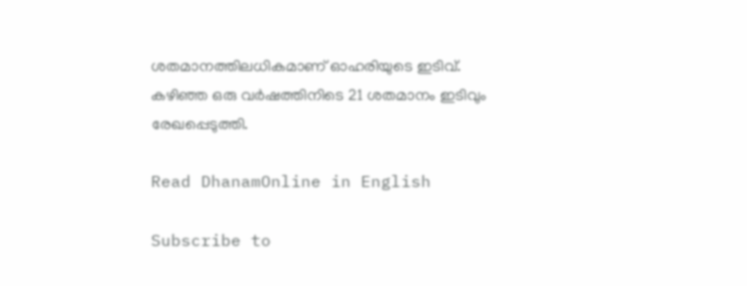ശതമാനത്തിലധികമാണ് ഓഹരിയുടെ ഇടിവ്. കഴിഞ്ഞ ഒരു വര്‍ഷത്തിനിടെ 21 ശതമാനം ഇടിവും രേഖപ്പെടുത്തി.

Read DhanamOnline in English

Subscribe to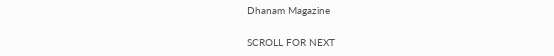Dhanam Magazine

SCROLL FOR NEXT